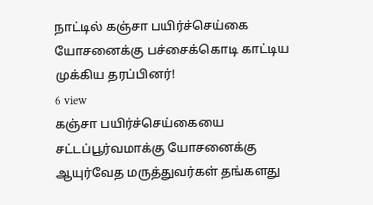நாட்டில் கஞ்சா பயிர்ச்செய்கை யோசனைக்கு பச்சைக்கொடி காட்டிய முக்கிய தரப்பினர்!
6 view
கஞ்சா பயிர்ச்செய்கையை சட்டப்பூர்வமாக்கு யோசனைக்கு ஆயுர்வேத மருத்துவர்கள் தங்களது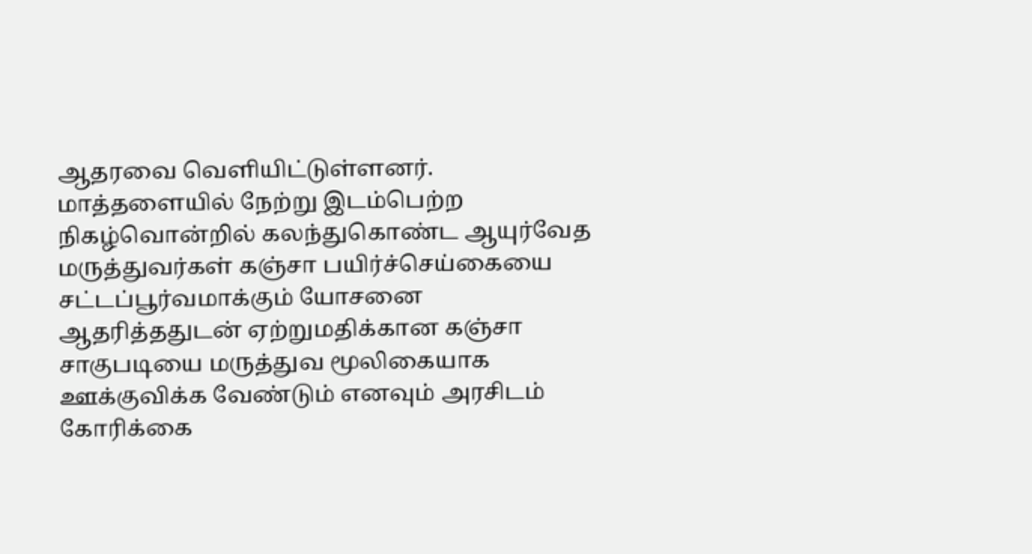ஆதரவை வெளியிட்டுள்ளனர். மாத்தளையில் நேற்று இடம்பெற்ற நிகழ்வொன்றில் கலந்துகொண்ட ஆயுர்வேத மருத்துவர்கள் கஞ்சா பயிர்ச்செய்கையை சட்டப்பூர்வமாக்கும் யோசனை ஆதரித்ததுடன் ஏற்றுமதிக்கான கஞ்சா சாகுபடியை மருத்துவ மூலிகையாக ஊக்குவிக்க வேண்டும் எனவும் அரசிடம் கோரிக்கை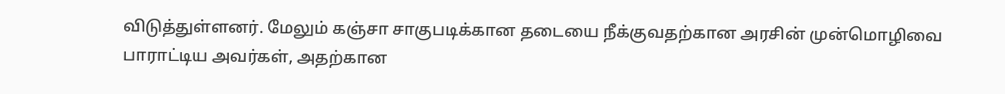விடுத்துள்ளனர். மேலும் கஞ்சா சாகுபடிக்கான தடையை நீக்குவதற்கான அரசின் முன்மொழிவை பாராட்டிய அவர்கள், அதற்கான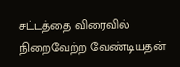சட்டத்தை விரைவில் நிறைவேற்ற வேண்டியதன்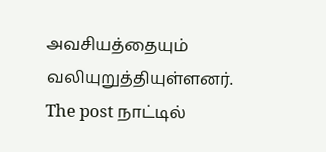அவசியத்தையும் வலியுறுத்தியுள்ளனர்.
The post நாட்டில்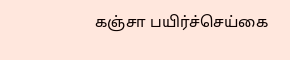கஞ்சா பயிர்ச்செய்கை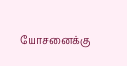யோசனைக்கு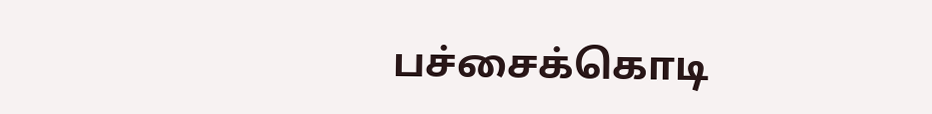பச்சைக்கொடி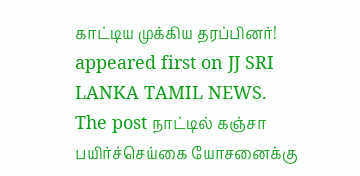காட்டிய முக்கிய தரப்பினர்! appeared first on JJ SRI LANKA TAMIL NEWS.
The post நாட்டில் கஞ்சா பயிர்ச்செய்கை யோசனைக்கு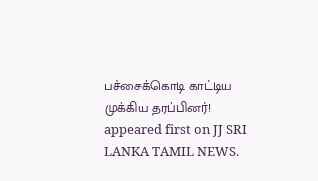பச்சைக்கொடி காட்டிய முக்கிய தரப்பினர்! appeared first on JJ SRI LANKA TAMIL NEWS.